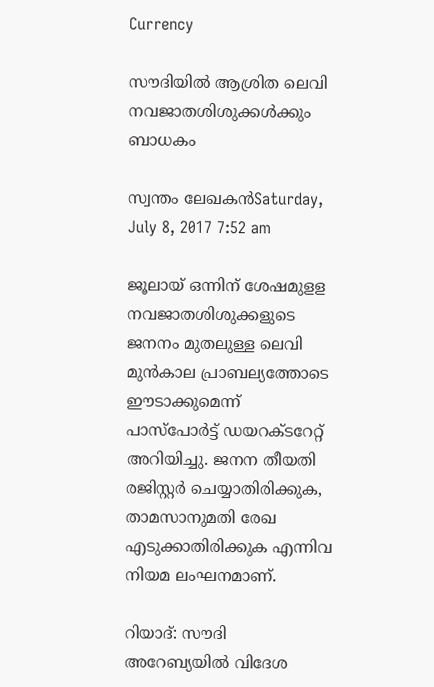Currency

സൗദിയില്‍ ആശ്രിത ലെവി നവജാതശിശുക്കള്‍ക്കും ബാധകം

സ്വന്തം ലേഖകന്‍Saturday, July 8, 2017 7:52 am

ജൂലായ് ഒന്നിന് ശേഷമുളള നവജാതശിശുക്കളുടെ ജനനം മുതലുള്ള ലെവി മുന്‍കാല പ്രാബല്യത്തോടെ ഈടാക്കുമെന്ന് പാസ്പോര്‍ട്ട് ഡയറക്ടറേറ്റ് അറിയിച്ചു. ജനന തീയതി രജിസ്റ്റര്‍ ചെയ്യാതിരിക്കുക, താമസാനുമതി രേഖ എടുക്കാതിരിക്കുക എന്നിവ നിയമ ലംഘനമാണ്.

റിയാദ്: സൗദി അറേബ്യയില്‍ വിദേശ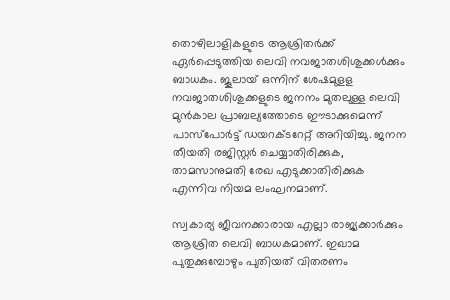തൊഴിലാളികളുടെ ആശ്രിതര്‍ക്ക് ഏര്‍പ്പെടുത്തിയ ലെവി നവജാതശിശുക്കള്‍ക്കും ബാധകം. ജൂലായ് ഒന്നിന് ശേഷമുളള നവജാതശിശുക്കളുടെ ജനനം മുതലുള്ള ലെവി മുന്‍കാല പ്രാബല്യത്തോടെ ഈടാക്കുമെന്ന് പാസ്പോര്‍ട്ട് ഡയറക്ടറേറ്റ് അറിയിച്ചു. ജനന തീയതി രജിസ്റ്റര്‍ ചെയ്യാതിരിക്കുക, താമസാനുമതി രേഖ എടുക്കാതിരിക്കുക എന്നിവ നിയമ ലംഘനമാണ്.

സ്വകാര്യ ജീവനക്കാരായ എല്ലാ രാജ്യക്കാര്‍ക്കും ആശ്രിത ലെവി ബാധകമാണ്. ഇഖാമ പുതുക്കുമ്പോഴും പുതിയത് വിതരണം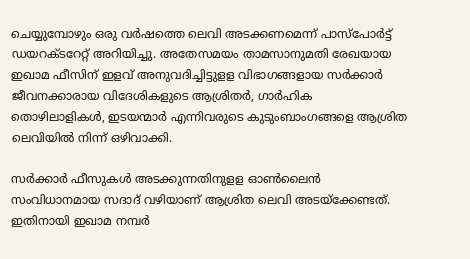ചെയ്യുമ്പോഴും ഒരു വര്‍ഷത്തെ ലെവി അടക്കണമെന്ന് പാസ്പോര്‍ട്ട് ഡയറക്ടറേറ്റ് അറിയിച്ചു. അതേസമയം താമസാനുമതി രേഖയായ ഇഖാമ ഫീസിന് ഇളവ് അനുവദിച്ചിട്ടുളള വിഭാഗങ്ങളായ സര്‍ക്കാര്‍ ജീവനക്കാരായ വിദേശികളുടെ ആശ്രിതര്‍, ഗാര്‍ഹിക തൊഴിലാളികള്‍, ഇടയന്മാര്‍ എന്നിവരുടെ കുടുംബാംഗങ്ങളെ ആശ്രിത ലെവിയില്‍ നിന്ന് ഒഴിവാക്കി.

സര്‍ക്കാര്‍ ഫീസുകള്‍ അടക്കുന്നതിനുളള ഓണ്‍ലൈന്‍ സംവിധാനമായ സദാദ് വഴിയാണ് ആശ്രിത ലെവി അടയ്‌ക്കേണ്ടത്. ഇതിനായി ഇഖാമ നമ്പര്‍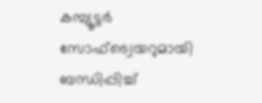കമ്പ്യൂട്ടര്‍ സോഫ്ട്വെയറുമായി ബന്ധിപ്പിച്ച്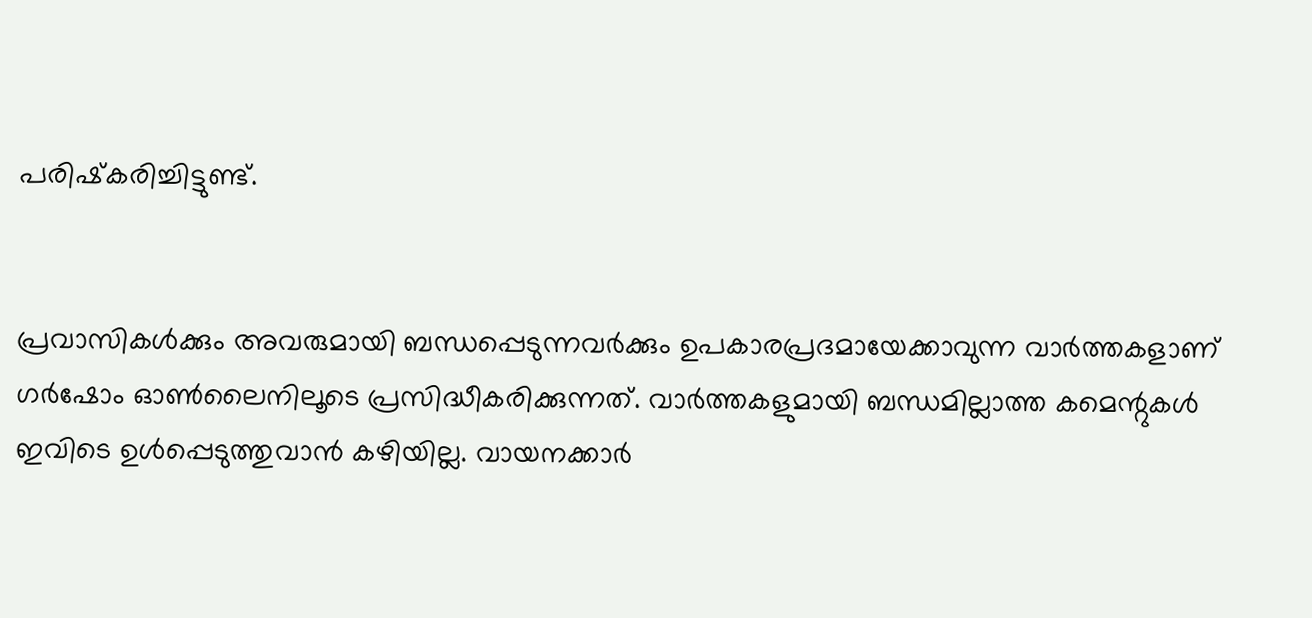പരിഷ്‌കരിച്ചിട്ടുണ്ട്.


പ്രവാസികൾക്കും അവരുമായി ബന്ധപ്പെടുന്നവർക്കും ഉപകാരപ്രദമായേക്കാവുന്ന വാർത്തകളാണ് ഗർഷോം ഓൺലൈനിലൂടെ പ്രസിദ്ധീകരിക്കുന്നത്. വാർത്തകളുമായി ബന്ധമില്ലാത്ത കമെന്റുകൾ ഇവിടെ ഉൾപ്പെടുത്തുവാൻ കഴിയില്ല. വായനക്കാർ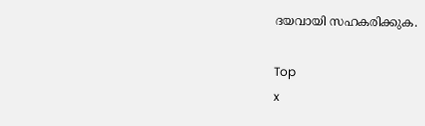ദയവായി സഹകരിക്കുക.

Top
x